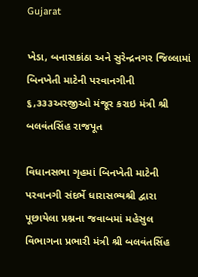Gujarat

ખેડા, બનાસકાંઠા અને સુરેન્દ્રનગર જિલ્લામાં બિનખેતી માટેની પરવાનગીની ૬,૩૩૩અરજીઓ મંજૂર કરાઇ મંત્રી શ્રી બલવંતસિંહ રાજપૂત

વિધાનસભા ગૃહમાં બિનખેતી માટેની પરવાનગી સંદર્ભે ધારાસભ્યશ્રી દ્વારા પૂછાયેલા પ્રશ્નના જવાબમાં મહેસુલ વિભાગના પ્રભારી મંત્રી શ્રી બલવંતસિંહ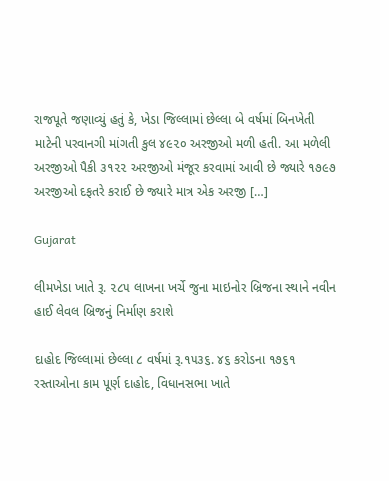રાજપૂતે જણાવ્યું હતું કે, ખેડા જિલ્લામાં છેલ્લા બે વર્ષમાં બિનખેતી માટેની પરવાનગી માંગતી કુલ ૪૯૨૦ અરજીઓ મળી હતી. આ મળેલી અરજીઓ પૈકી ૩૧૨૨ અરજીઓ મંજૂર કરવામાં આવી છે જ્યારે ૧૭૯૭ અરજીઓ દફતરે કરાઈ છે જ્યારે માત્ર એક અરજી […]

Gujarat

લીમખેડા ખાતે રૂ. ૨૮૫ લાખના ખર્ચે જુના માઇનોર બ્રિજના સ્થાને નવીન હાઈ લેવલ બ્રિજનું નિર્માણ કરાશે

દાહોદ જિલ્લામાં છેલ્લા ૮ વર્ષમાં રૂ.૧૫૩૬. ૪૬ કરોડના ૧૭૬૧ રસ્તાઓના કામ પૂર્ણ દાહોદ, વિધાનસભા ખાતે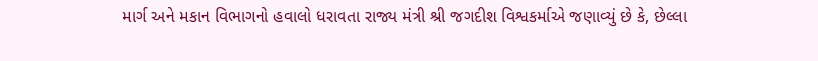માર્ગ અને મકાન વિભાગનો હવાલો ધરાવતા રાજ્ય મંત્રી શ્રી જગદીશ વિશ્વકર્માએ જણાવ્યું છે કે, છેલ્લા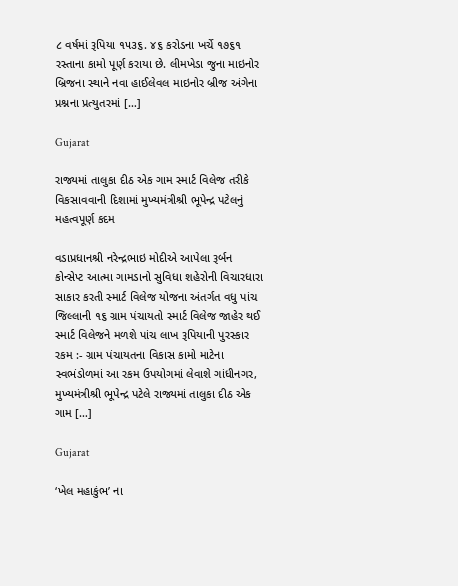૮ વર્ષમાં રૂપિયા ૧૫૩૬. ૪૬ કરોડના ખર્ચે ૧૭૬૧ રસ્તાના કામો પૂર્ણ કરાયા છે. લીમખેડા જુના માઇનોર બ્રિજના સ્થાને નવા હાઈલેવલ માઇનોર બ્રીજ અંગેના પ્રશ્નના પ્રત્યુતરમાં […]

Gujarat

રાજ્યમાં તાલુકા દીઠ એક ગામ સ્માર્ટ વિલેજ તરીકે વિકસાવવાની દિશામાં મુખ્યમંત્રીશ્રી ભૂપેન્દ્ર પટેલનું મહત્વપૂર્ણ કદમ

વડાપ્રધાનશ્રી નરેન્દ્રભાઇ મોદીએ આપેલા રૂર્બન કોન્સેપ્ટ આત્મા ગામડાનો સુવિધા શહેરોની વિચારધારા સાકાર કરતી સ્માર્ટ વિલેજ યોજના અંતર્ગત વધુ પાંચ જિલ્લાની ૧૬ ગ્રામ પંચાયતો સ્માર્ટ વિલેજ જાહેર થઈ સ્માર્ટ વિલેજને મળશે પાંચ લાખ રૂપિયાની પુરસ્કાર રકમ :- ગ્રામ પંચાયતના વિકાસ કામો માટેના સ્વભંડોળમાં આ રકમ ઉપયોગમાં લેવાશે ગાંધીનગર, મુખ્યમંત્રીશ્રી ભૂપેન્દ્ર પટેલે રાજ્યમાં તાલુકા દીઠ એક ગામ […]

Gujarat

‘ખેલ મહાકુંભ’ ના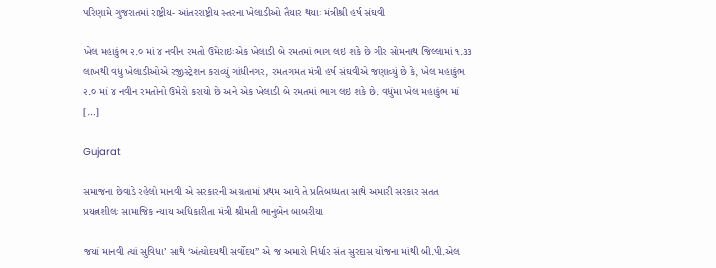પરિણામે ગુજરાતમાં રાષ્ટ્રીય- આંતરરાષ્ટ્રીય સ્તરના ખેલાડીઓ તૈયાર થયાઃ મંત્રીશ્રી હર્ષ સંઘવી

ખેલ મહાકુંભ ૨.૦ માં ૪ નવીન રમતો ઉમેરાઇઃએક ખેલાડી બે રમતમાં ભાગ લઇ શકે છે ગીર સોમનાથ જિલ્લામાં ૧.૩૩ લાખથી વધુ ખેલાડીઓએ રજીસ્ટ્રેશન કરાવ્યું ગાંધીનગર, રમતગમત મંત્રી હર્ષ સંઘવીએ જણાવ્યું છે કે, ખેલ મહાકુંભ ૨.૦ માં ૪ નવીન રમતોનો ઉમેરો કરાયો છે અને એક ખેલાડી બે રમતમાં ભાગ લઇ શકે છે. વધુંમા ખેલ મહાકુંભ માં […]

Gujarat

સમાજના છેવાડે રહેલો માનવી એ સરકારની અગ્રતામાં પ્રથમ આવે તે પ્રતિબધ્ધતા સાથે અમારી સરકાર સતત પ્રયત્નશીલઃ સામાજિક ન્યાય અધિકારીતા મંત્રી શ્રીમતી ભાનુબેન બાબરીયા

જયાં માનવી ત્યાં સુવિધા’ સાથે ‘અંત્યોદયથી સર્વોદય” એ જ અમારો નિર્ધાર સંત સુરદાસ યોજના માંથી બી.પી.એલ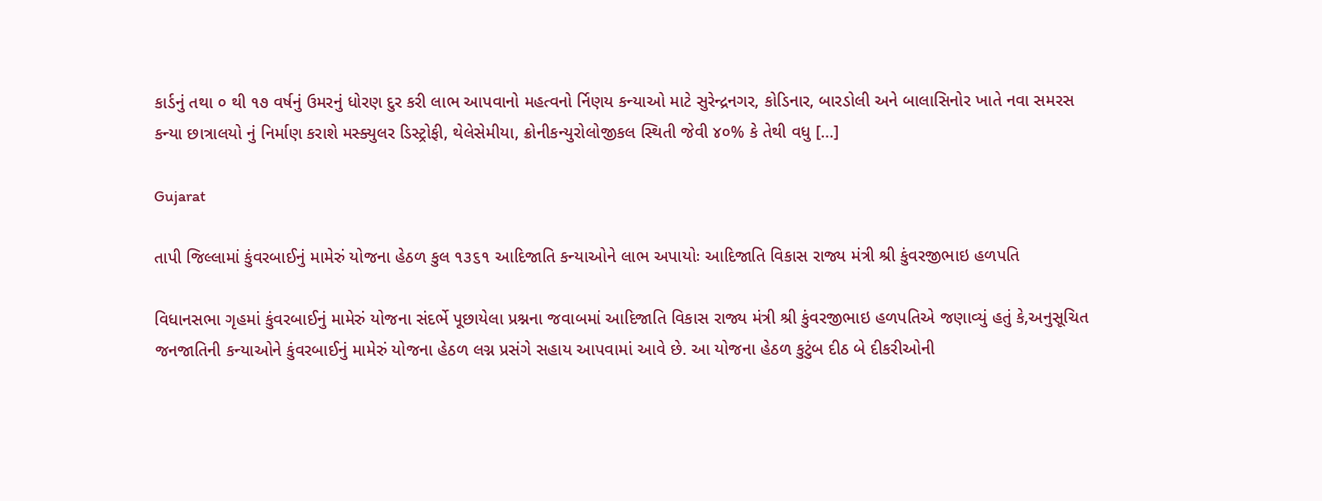કાર્ડનું તથા ૦ થી ૧૭ વર્ષનું ઉમરનું ધોરણ દુર કરી લાભ આપવાનો મહત્વનો ર્નિણય કન્યાઓ માટે સુરેન્દ્રનગર, કોડિનાર, બારડોલી અને બાલાસિનોર ખાતે નવા સમરસ કન્યા છાત્રાલયો નું નિર્માણ કરાશે મસ્ક્યુલર ડિસ્ટ્રોફી, થેલેસેમીયા, ક્રોનીકન્યુરોલોજીકલ સ્થિતી જેવી ૪૦% કે તેથી વધુ […]

Gujarat

તાપી જિલ્લામાં કુંવરબાઈનું મામેરું યોજના હેઠળ કુલ ૧૩૬૧ આદિજાતિ કન્યાઓને લાભ અપાયોઃ આદિજાતિ વિકાસ રાજ્ય મંત્રી શ્રી કુંવરજીભાઇ હળપતિ

વિધાનસભા ગૃહમાં કુંવરબાઈનું મામેરું યોજના સંદર્ભે પૂછાયેલા પ્રશ્નના જવાબમાં આદિજાતિ વિકાસ રાજ્ય મંત્રી શ્રી કુંવરજીભાઇ હળપતિએ જણાવ્યું હતું કે,અનુસૂચિત જનજાતિની કન્યાઓને કુંવરબાઈનું મામેરું યોજના હેઠળ લગ્ન પ્રસંગે સહાય આપવામાં આવે છે. આ યોજના હેઠળ કુટુંબ દીઠ બે દીકરીઓની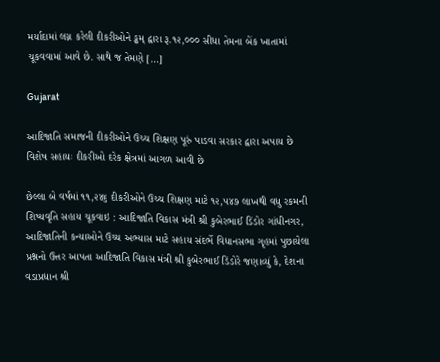મર્યાદામાં લગ્ન કરેલી દીકરીઓને ડ્ઢમ્‌ દ્વારા રૂ.૧૨,૦૦૦ સીધા તેમના બેંક ખાતામાં ચૂકવવામાં આવે છે. સાથે જ તેમણે […]

Gujarat

આદિજાતિ સમાજની દીકરીઓને ઉચ્ચ શિક્ષણ પૂરું પાડવા સરકાર દ્વારા અપાય છે વિશેષ સહાયઃ દીકરીઓ દરેક ક્ષેત્રમાં આગળ આવી છે

છેલ્લા બે વર્ષમાં ૧૧,૨૪૬ દીકરીઓને ઉચ્ચ શિક્ષણ માટે ૧૨,૫૪૭ લાખથી વધુ રકમની શિષ્યવૃતિ સહાય ચૂકવાઇ : આદિજાતિ વિકાસ મંત્રી શ્રી કુબેરભાઈ ડિંડોર ગાંધીનગર, આદિજાતિની કન્યાઓને ઉચ્ચ અભ્યાસ માટે સહાય સંદર્ભે વિધાનસભા ગૃહમાં પુછાયેલા પ્રશ્નનો ઉત્તર આપતા આદિજાતિ વિકાસ મંત્રી શ્રી કુબેરભાઈ ડિંડોરે જણાવ્યું કે, દેશના વડાપ્રધાન શ્રી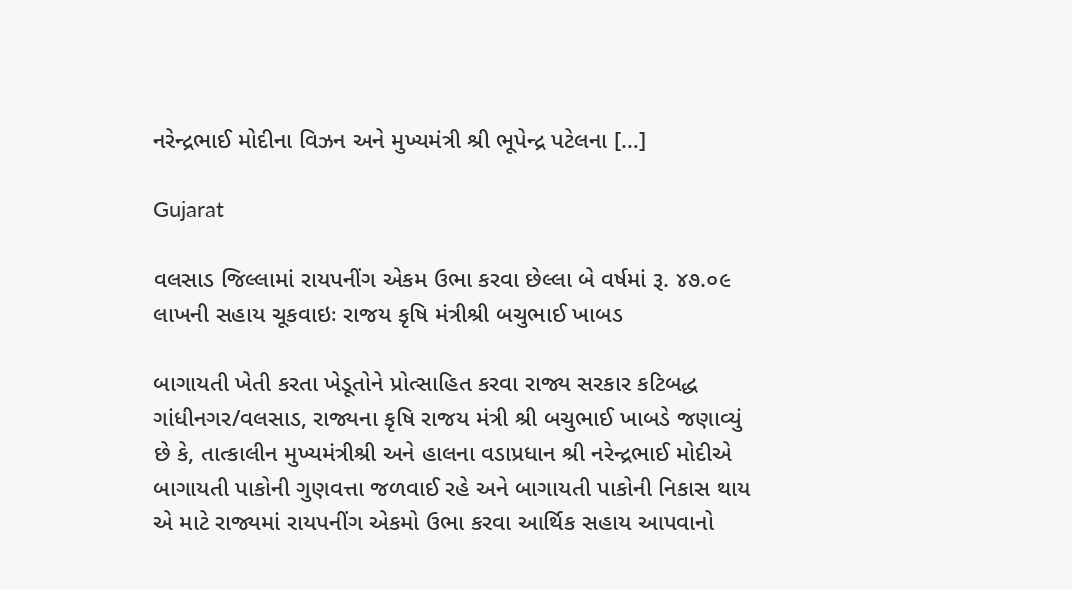નરેન્દ્રભાઈ મોદીના વિઝન અને મુખ્યમંત્રી શ્રી ભૂપેન્દ્ર પટેલના […]

Gujarat

વલસાડ જિલ્લામાં રાયપનીંગ એકમ ઉભા કરવા છેલ્લા બે વર્ષમાં રૂ. ૪૭.૦૯ લાખની સહાય ચૂકવાઇઃ રાજય કૃષિ મંત્રીશ્રી બચુભાઈ ખાબડ

બાગાયતી ખેતી કરતા ખેડૂતોને પ્રોત્સાહિત કરવા રાજ્ય સરકાર કટિબદ્ધ ગાંધીનગર/વલસાડ, રાજ્યના કૃષિ રાજય મંત્રી શ્રી બચુભાઈ ખાબડે જણાવ્યું છે કે, તાત્કાલીન મુખ્યમંત્રીશ્રી અને હાલના વડાપ્રધાન શ્રી નરેન્દ્રભાઈ મોદીએ બાગાયતી પાકોની ગુણવત્તા જળવાઈ રહે અને બાગાયતી પાકોની નિકાસ થાય એ માટે રાજ્યમાં રાયપનીંગ એકમો ઉભા કરવા આર્થિક સહાય આપવાનો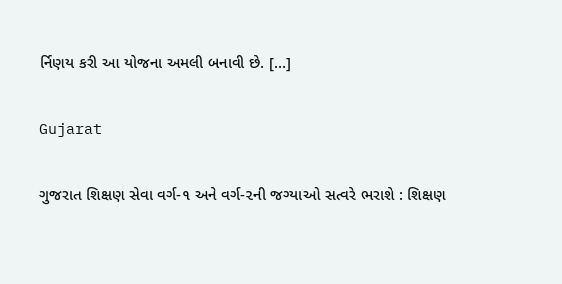ર્નિણય કરી આ યોજના અમલી બનાવી છે. […]

Gujarat

ગુજરાત શિક્ષણ સેવા વર્ગ-૧ અને વર્ગ-૨ની જગ્યાઓ સત્વરે ભરાશે : શિક્ષણ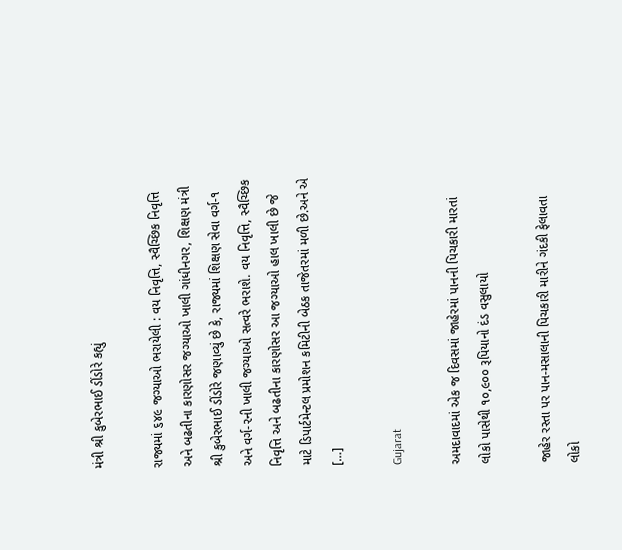મંત્રી શ્રી કુબેરભાઈ ડીંડોરે કહ્યું

રાજ્યમાં ૬૪૯ જગ્યાઓ ભરાયેલી : વય નિવૃત્તિ, સ્વૈચ્છિક નિવૃત્તિ અને બઢતીના કારણોસર જગ્યાઓ ખાલી ગાંધીનગર, શિક્ષણ મંત્રી શ્રી કુબેરભાઈ ડીંડોરે જણાવ્યું છે કે, રાજ્યમાં શિક્ષણ સેવા વર્ગ-૧ અને વર્ગ-૨ની ખાલી જગ્યાઓ સત્વરે ભરાશે. વય નિવૃત્તિ, સ્વૈચ્છિક નિવૃત્તિ અને બઢતીના કારણોસર આ જગ્યાઓ હાલ ખાલી છે જે માટે ડિપાર્ટમેન્ટલ પ્રમોશન કમિટીની બેઠક તાજેતરમાં મળી છે.અને એ […]

Gujarat

અમદાવાદમાં એક જ દિવસમાં જાહેરમાં પાનની પિચકારી મારતાં લોકો પાસેથી ૧૦,૯૦૦ રૂપિયાનો દંડ વસુલાયો

જાહેર રસ્તા પર પાન-મસાલાની પિચકારી મારીને ગંદકી ફેલાવતા લોકો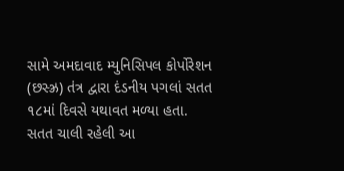સામે અમદાવાદ મ્યુનિસિપલ કોર્પોરેશન (છસ્ઝ્ર) તંત્ર દ્વારા દંડનીય પગલાં સતત ૧૮માં દિવસે યથાવત મળ્યા હતા. સતત ચાલી રહેલી આ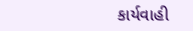કાર્યવાહી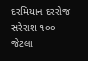દરમિયાન દરરોજ સરેરાશ ૧૦૦ જેટલા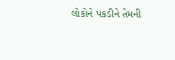લોકોને પકડીને તેમની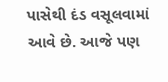પાસેથી દંડ વસૂલવામાં આવે છે. આજે પણ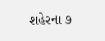શહેરના ૭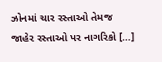ઝોનમાં ચાર રસ્તાઓ તેમજ જાહેર રસ્તાઓ પર નાગરિકો […]